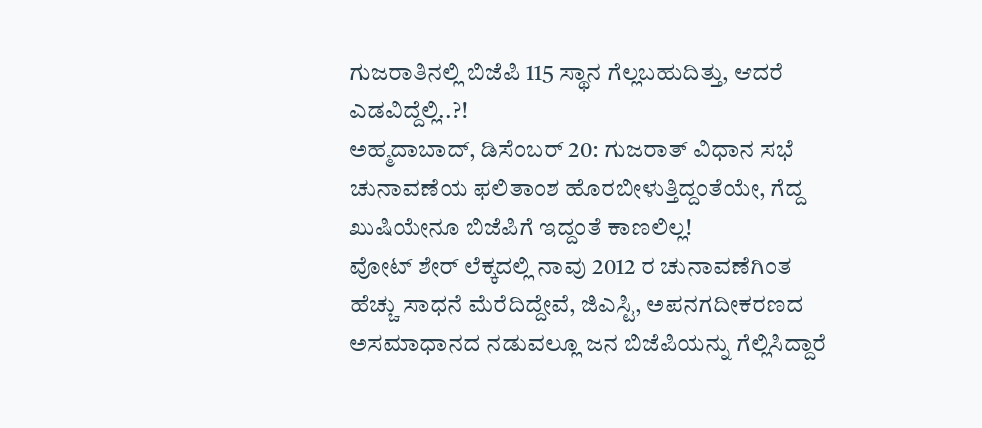ಗುಜರಾತಿನಲ್ಲಿ ಬಿಜೆಪಿ 115 ಸ್ಥಾನ ಗೆಲ್ಲಬಹುದಿತ್ತು, ಆದರೆ ಎಡವಿದ್ದೆಲ್ಲಿ..?!
ಅಹ್ಮದಾಬಾದ್, ಡಿಸೆಂಬರ್ 20: ಗುಜರಾತ್ ವಿಧಾನ ಸಭೆ ಚುನಾವಣೆಯ ಫಲಿತಾಂಶ ಹೊರಬೀಳುತ್ತಿದ್ದಂತೆಯೇ, ಗೆದ್ದ ಖುಷಿಯೇನೂ ಬಿಜೆಪಿಗೆ ಇದ್ದಂತೆ ಕಾಣಲಿಲ್ಲ!
ವೋಟ್ ಶೇರ್ ಲೆಕ್ಕದಲ್ಲಿ ನಾವು 2012 ರ ಚುನಾವಣೆಗಿಂತ ಹೆಚ್ಚು ಸಾಧನೆ ಮೆರೆದಿದ್ದೇವೆ, ಜಿಎಸ್ಟಿ, ಅಪನಗದೀಕರಣದ ಅಸಮಾಧಾನದ ನಡುವಲ್ಲೂ ಜನ ಬಿಜೆಪಿಯನ್ನು ಗೆಲ್ಲಿಸಿದ್ದಾರೆ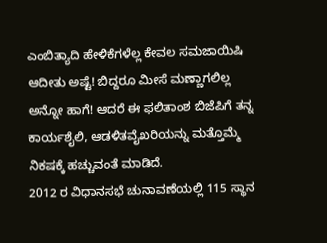ಎಂಬಿತ್ಯಾದಿ ಹೇಳಿಕೆಗಳೆಲ್ಲ ಕೇವಲ ಸಮಜಾಯಿಷಿ ಆದೀತು ಅಷ್ಟೆ! ಬಿದ್ದರೂ ಮೀಸೆ ಮಣ್ಣಾಗಲಿಲ್ಲ ಅನ್ನೋ ಹಾಗೆ! ಆದರೆ ಈ ಫಲಿತಾಂಶ ಬಿಜೆಪಿಗೆ ತನ್ನ ಕಾರ್ಯಶೈಲಿ, ಆಡಳಿತವೈಖರಿಯನ್ನು ಮತ್ತೊಮ್ಮೆ ನಿಕಷಕ್ಕೆ ಹಚ್ಚುವಂತೆ ಮಾಡಿದೆ.
2012 ರ ವಿಧಾನಸಭೆ ಚುನಾವಣೆಯಲ್ಲಿ 115 ಸ್ಥಾನ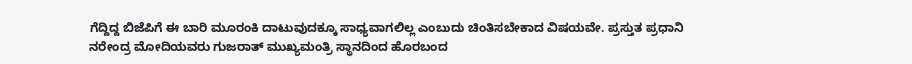ಗೆದ್ದಿದ್ದ ಬಿಜೆಪಿಗೆ ಈ ಬಾರಿ ಮೂರಂಕಿ ದಾಟುವುದಕ್ಕೂ ಸಾಧ್ಯವಾಗಲಿಲ್ಲ ಎಂಬುದು ಚಿಂತಿಸಬೇಕಾದ ವಿಷಯವೇ. ಪ್ರಸ್ತುತ ಪ್ರಧಾನಿ ನರೇಂದ್ರ ಮೋದಿಯವರು ಗುಜರಾತ್ ಮುಖ್ಯಮಂತ್ರಿ ಸ್ಥಾನದಿಂದ ಹೊರಬಂದ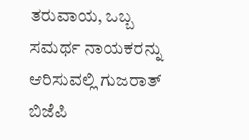ತರುವಾಯ, ಒಬ್ಬ ಸಮರ್ಥ ನಾಯಕರನ್ನು ಆರಿಸುವಲ್ಲಿ ಗುಜರಾತ್ ಬಿಜೆಪಿ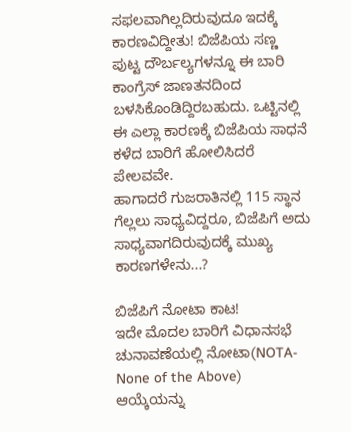ಸಫಲವಾಗಿಲ್ಲದಿರುವುದೂ ಇದಕ್ಕೆ ಕಾರಣವಿದ್ದೀತು! ಬಿಜೆಪಿಯ ಸಣ್ಣ ಪುಟ್ಟ ದೌರ್ಬಲ್ಯಗಳನ್ನೂ ಈ ಬಾರಿ ಕಾಂಗ್ರೆಸ್ ಜಾಣತನದಿಂದ ಬಳಸಿಕೊಂಡಿದ್ದಿರಬಹುದು. ಒಟ್ಟಿನಲ್ಲಿ ಈ ಎಲ್ಲಾ ಕಾರಣಕ್ಕೆ ಬಿಜೆಪಿಯ ಸಾಧನೆ ಕಳೆದ ಬಾರಿಗೆ ಹೋಲಿಸಿದರೆ ಪೇಲವವೇ.
ಹಾಗಾದರೆ ಗುಜರಾತಿನಲ್ಲಿ 115 ಸ್ಥಾನ ಗೆಲ್ಲಲು ಸಾಧ್ಯವಿದ್ದರೂ, ಬಿಜೆಪಿಗೆ ಅದು ಸಾಧ್ಯವಾಗದಿರುವುದಕ್ಕೆ ಮುಖ್ಯ ಕಾರಣಗಳೇನು...?

ಬಿಜೆಪಿಗೆ ನೋಟಾ ಕಾಟ!
ಇದೇ ಮೊದಲ ಬಾರಿಗೆ ವಿಧಾನಸಭೆ ಚುನಾವಣೆಯಲ್ಲಿ ನೋಟಾ(NOTA- None of the Above) ಆಯ್ಕೆಯನ್ನು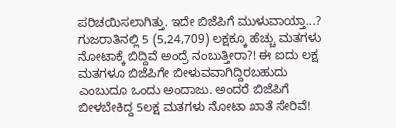ಪರಿಚಯಿಸಲಾಗಿತ್ತು. ಇದೇ ಬಿಜೆಪಿಗೆ ಮುಳುವಾಯ್ತಾ...? ಗುಜರಾತಿನಲ್ಲಿ 5 (5,24,709) ಲಕ್ಷಕ್ಕೂ ಹೆಚ್ಚು ಮತಗಳು ನೋಟಾಕ್ಕೆ ಬಿದ್ದಿವೆ ಅಂದ್ರೆ ನಂಬುತ್ತೀರಾ?! ಈ ಐದು ಲಕ್ಷ ಮತಗಳೂ ಬಿಜೆಪಿಗೇ ಬೀಳುವವಾಗಿದ್ದಿರಬಹುದು ಎಂಬುದೂ ಒಂದು ಅಂದಾಜು. ಅಂದರೆ ಬಿಜೆಪಿಗೆ ಬೀಳಬೇಕಿದ್ದ 5ಲಕ್ಷ ಮತಗಳು ನೋಟಾ ಖಾತೆ ಸೇರಿವೆ!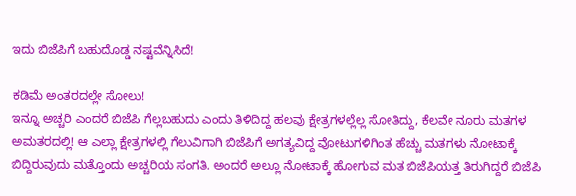ಇದು ಬಿಜೆಪಿಗೆ ಬಹುದೊಡ್ಡ ನಷ್ಟವೆನ್ನಿಸಿದೆ!

ಕಡಿಮೆ ಅಂತರದಲ್ಲೇ ಸೋಲು!
ಇನ್ನೂ ಅಚ್ಚರಿ ಎಂದರೆ ಬಿಜೆಪಿ ಗೆಲ್ಲಬಹುದು ಎಂದು ತಿಳಿದಿದ್ದ ಹಲವು ಕ್ಷೇತ್ರಗಳಲ್ಲೆಲ್ಲ ಸೋತಿದ್ದು, ಕೆಲವೇ ನೂರು ಮತಗಳ ಅಮತರದಲ್ಲಿ! ಆ ಎಲ್ಲಾ ಕ್ಷೇತ್ರಗಳಲ್ಲಿ ಗೆಲುವಿಗಾಗಿ ಬಿಜೆಪಿಗೆ ಅಗತ್ಯವಿದ್ದ ವೋಟುಗಳಿಗಿಂತ ಹೆಚ್ಚು ಮತಗಳು ನೋಟಾಕ್ಕೆ ಬಿದ್ದಿರುವುದು ಮತ್ತೊಂದು ಅಚ್ಚರಿಯ ಸಂಗತಿ. ಅಂದರೆ ಅಲ್ಲೂ ನೋಟಾಕ್ಕೆ ಹೋಗುವ ಮತ ಬಿಜೆಪಿಯತ್ತ ತಿರುಗಿದ್ದರೆ ಬಿಜೆಪಿ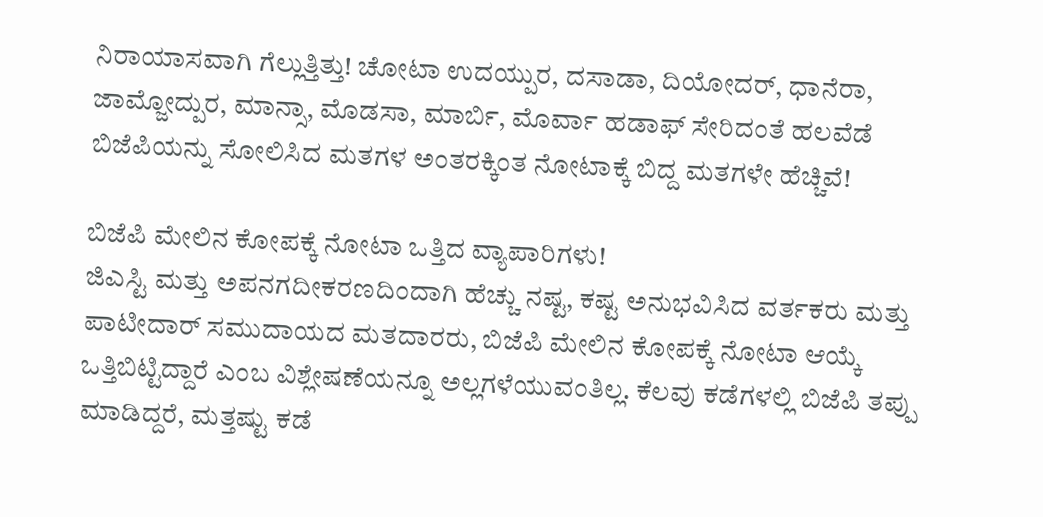ನಿರಾಯಾಸವಾಗಿ ಗೆಲ್ಲುತ್ತಿತ್ತು! ಚೋಟಾ ಉದಯ್ಪುರ, ದಸಾಡಾ, ದಿಯೋದರ್, ಧಾನೆರಾ, ಜಾಮ್ಜೋದ್ಪುರ, ಮಾನ್ಸಾ, ಮೊಡಸಾ, ಮಾರ್ಬಿ, ಮೊರ್ವಾ ಹಡಾಫ್ ಸೇರಿದಂತೆ ಹಲವೆಡೆ ಬಿಜೆಪಿಯನ್ನು ಸೋಲಿಸಿದ ಮತಗಳ ಅಂತರಕ್ಕಿಂತ ನೋಟಾಕ್ಕೆ ಬಿದ್ದ ಮತಗಳೇ ಹೆಚ್ಚಿವೆ!

ಬಿಜೆಪಿ ಮೇಲಿನ ಕೋಪಕ್ಕೆ ನೋಟಾ ಒತ್ತಿದ ವ್ಯಾಪಾರಿಗಳು!
ಜಿಎಸ್ಟಿ ಮತ್ತು ಅಪನಗದೀಕರಣದಿಂದಾಗಿ ಹೆಚ್ಚು ನಷ್ಟ, ಕಷ್ಟ ಅನುಭವಿಸಿದ ವರ್ತಕರು ಮತ್ತು ಪಾಟೀದಾರ್ ಸಮುದಾಯದ ಮತದಾರರು, ಬಿಜೆಪಿ ಮೇಲಿನ ಕೋಪಕ್ಕೆ ನೋಟಾ ಆಯ್ಕೆ ಒತ್ತಿಬಿಟ್ಟಿದ್ದಾರೆ ಎಂಬ ವಿಶ್ಲೇಷಣೆಯನ್ನೂ ಅಲ್ಲಗಳೆಯುವಂತಿಲ್ಲ. ಕೆಲವು ಕಡೆಗಳಲ್ಲಿ ಬಿಜೆಪಿ ತಪ್ಪು ಮಾಡಿದ್ದರೆ, ಮತ್ತಷ್ಟು ಕಡೆ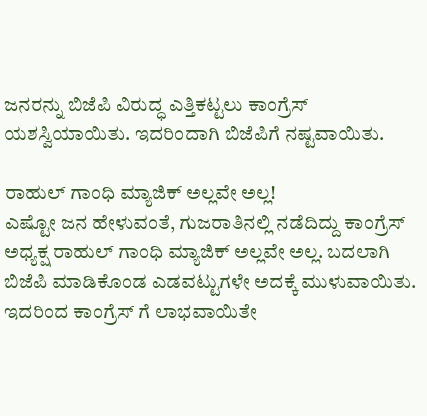ಜನರನ್ನು ಬಿಜೆಪಿ ವಿರುದ್ಧ ಎತ್ತಿಕಟ್ಟಲು ಕಾಂಗ್ರೆಸ್ ಯಶಸ್ವಿಯಾಯಿತು. ಇದರಿಂದಾಗಿ ಬಿಜೆಪಿಗೆ ನಷ್ಟವಾಯಿತು.

ರಾಹುಲ್ ಗಾಂಧಿ ಮ್ಯಾಜಿಕ್ ಅಲ್ಲವೇ ಅಲ್ಲ!
ಎಷ್ಟೋ ಜನ ಹೇಳುವಂತೆ, ಗುಜರಾತಿನಲ್ಲಿ ನಡೆದಿದ್ದು ಕಾಂಗ್ರೆಸ್ ಅಧ್ಯಕ್ಷ ರಾಹುಲ್ ಗಾಂಧಿ ಮ್ಯಾಜಿಕ್ ಅಲ್ಲವೇ ಅಲ್ಲ. ಬದಲಾಗಿ ಬಿಜೆಪಿ ಮಾಡಿಕೊಂಡ ಎಡವಟ್ಟುಗಳೇ ಅದಕ್ಕೆ ಮುಳುವಾಯಿತು. ಇದರಿಂದ ಕಾಂಗ್ರೆಸ್ ಗೆ ಲಾಭವಾಯಿತೇ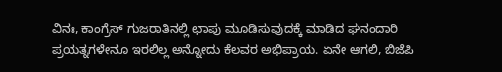ವಿನಃ, ಕಾಂಗ್ರೆಸ್ ಗುಜರಾತಿನಲ್ಲಿ ಛಾಪು ಮೂಡಿಸುವುದಕ್ಕೆ ಮಾಡಿದ ಘನಂದಾರಿ ಪ್ರಯತ್ನಗಳೇನೂ ಇರಲಿಲ್ಲ ಅನ್ನೋದು ಕೆಲವರ ಅಭಿಪ್ರಾಯ. ಏನೇ ಆಗಲಿ, ಬಿಜೆಪಿ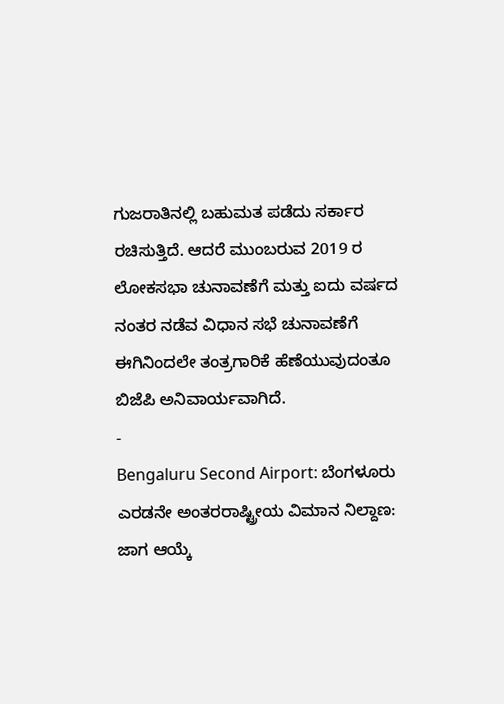ಗುಜರಾತಿನಲ್ಲಿ ಬಹುಮತ ಪಡೆದು ಸರ್ಕಾರ ರಚಿಸುತ್ತಿದೆ. ಆದರೆ ಮುಂಬರುವ 2019 ರ ಲೋಕಸಭಾ ಚುನಾವಣೆಗೆ ಮತ್ತು ಐದು ವರ್ಷದ ನಂತರ ನಡೆವ ವಿಧಾನ ಸಭೆ ಚುನಾವಣೆಗೆ ಈಗಿನಿಂದಲೇ ತಂತ್ರಗಾರಿಕೆ ಹೆಣೆಯುವುದಂತೂ ಬಿಜೆಪಿ ಅನಿವಾರ್ಯವಾಗಿದೆ.
-
Bengaluru Second Airport: ಬೆಂಗಳೂರು ಎರಡನೇ ಅಂತರರಾಷ್ಟ್ರೀಯ ವಿಮಾನ ನಿಲ್ದಾಣ: ಜಾಗ ಆಯ್ಕೆ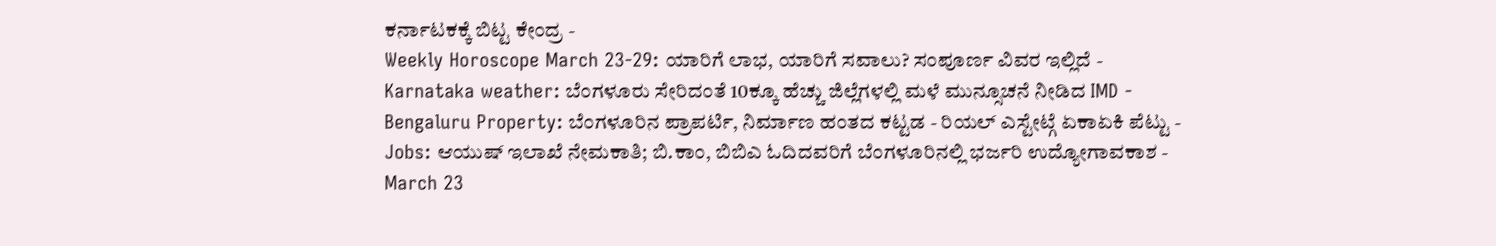ಕರ್ನಾಟಕಕ್ಕೆ ಬಿಟ್ಟ ಕೇಂದ್ರ -
Weekly Horoscope March 23-29: ಯಾರಿಗೆ ಲಾಭ, ಯಾರಿಗೆ ಸವಾಲು? ಸಂಪೂರ್ಣ ವಿವರ ಇಲ್ಲಿದೆ -
Karnataka weather: ಬೆಂಗಳೂರು ಸೇರಿದಂತೆ 10ಕ್ಕೂ ಹೆಚ್ಚು ಜಿಲ್ಲೆಗಳಲ್ಲಿ ಮಳೆ ಮುನ್ಸೂಚನೆ ನೀಡಿದ IMD -
Bengaluru Property: ಬೆಂಗಳೂರಿನ ಪ್ರಾಪರ್ಟಿ, ನಿರ್ಮಾಣ ಹಂತದ ಕಟ್ಟಡ - ರಿಯಲ್ ಎಸ್ಟೇಟ್ಗೆ ಏಕಾಏಕಿ ಪೆಟ್ಟು -
Jobs: ಆಯುಷ್ ಇಲಾಖೆ ನೇಮಕಾತಿ; ಬಿ.ಕಾಂ, ಬಿಬಿಎ ಓದಿದವರಿಗೆ ಬೆಂಗಳೂರಿನಲ್ಲಿ ಭರ್ಜರಿ ಉದ್ಯೋಗಾವಕಾಶ -
March 23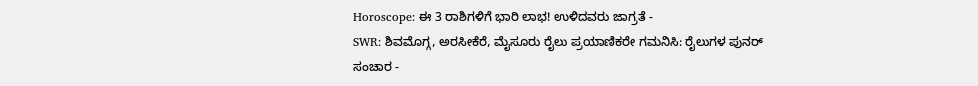Horoscope: ಈ 3 ರಾಶಿಗಳಿಗೆ ಭಾರಿ ಲಾಭ! ಉಳಿದವರು ಜಾಗ್ರತೆ -
SWR: ಶಿವಮೊಗ್ಗ, ಅರಸೀಕೆರೆ, ಮೈಸೂರು ರೈಲು ಪ್ರಯಾಣಿಕರೇ ಗಮನಿಸಿ: ರೈಲುಗಳ ಪುನರ್ ಸಂಚಾರ -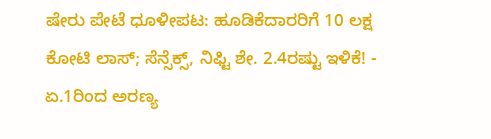ಷೇರು ಪೇಟೆ ಧೂಳೀಪಟ: ಹೂಡಿಕೆದಾರರಿಗೆ 10 ಲಕ್ಷ ಕೋಟಿ ಲಾಸ್; ಸೆನ್ಸೆಕ್ಸ್, ನಿಫ್ಟಿ ಶೇ. 2.4ರಷ್ಟು ಇಳಿಕೆ! -
ಏ.1ರಿಂದ ಅರಣ್ಯ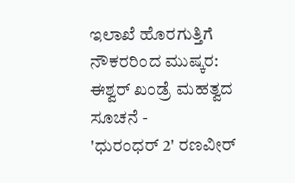ಇಲಾಖೆ ಹೊರಗುತ್ತಿಗೆ ನೌಕರರಿಂದ ಮುಷ್ಕರ: ಈಶ್ವರ್ ಖಂಡ್ರೆ ಮಹತ್ವದ ಸೂಚನೆ -
'ಧುರಂಧರ್ 2' ರಣವೀರ್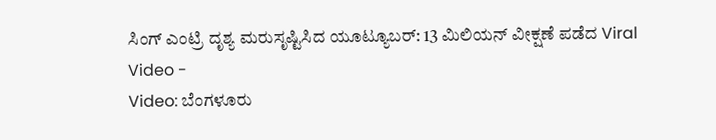ಸಿಂಗ್ ಎಂಟ್ರಿ ದೃಶ್ಯ ಮರುಸೃಷ್ಟಿಸಿದ ಯೂಟ್ಯೂಬರ್: 13 ಮಿಲಿಯನ್ ವೀಕ್ಷಣೆ ಪಡೆದ Viral Video -
Video: ಬೆಂಗಳೂರು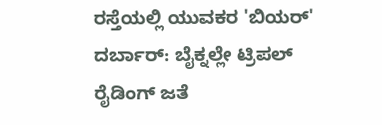ರಸ್ತೆಯಲ್ಲಿ ಯುವಕರ 'ಬಿಯರ್' ದರ್ಬಾರ್: ಬೈಕ್ನಲ್ಲೇ ಟ್ರಿಪಲ್ ರೈಡಿಂಗ್ ಜತೆ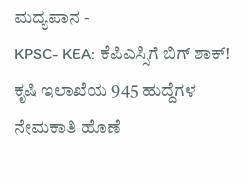ಮದ್ಯಪಾನ -
KPSC- KEA: ಕೆಪಿಎಸ್ಸಿಗೆ ಬಿಗ್ ಶಾಕ್! ಕೃಷಿ ಇಲಾಖೆಯ 945 ಹುದ್ದೆಗಳ ನೇಮಕಾತಿ ಹೊಣೆ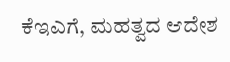ಕೆಇಎಗೆ, ಮಹತ್ವದ ಆದೇಶ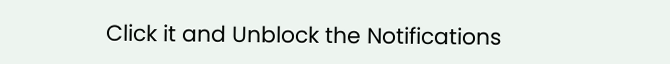Click it and Unblock the Notifications